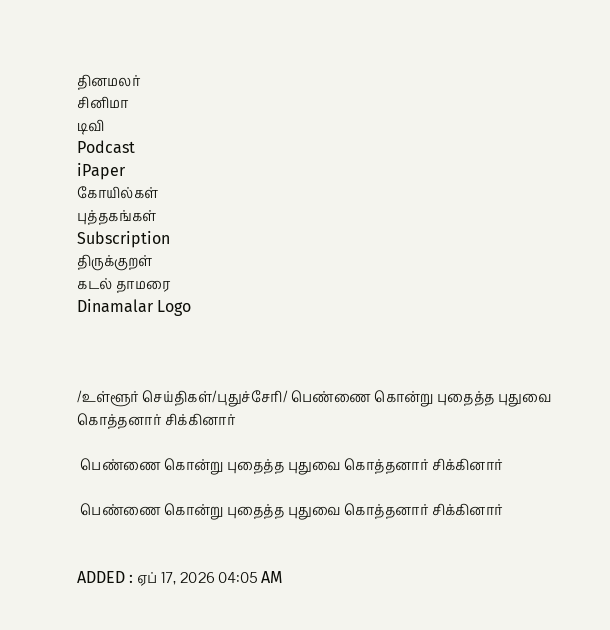தினமலர்
சினிமா
டிவி
Podcast
iPaper
கோயில்கள்
புத்தகங்கள்
Subscription
திருக்குறள்
கடல் தாமரை
Dinamalar Logo



/உள்ளூர் செய்திகள்/புதுச்சேரி/ பெண்ணை கொன்று புதைத்த புதுவை கொத்தனார் சிக்கினார்

 பெண்ணை கொன்று புதைத்த புதுவை கொத்தனார் சிக்கினார்

 பெண்ணை கொன்று புதைத்த புதுவை கொத்தனார் சிக்கினார்


ADDED : ஏப் 17, 2026 04:05 AM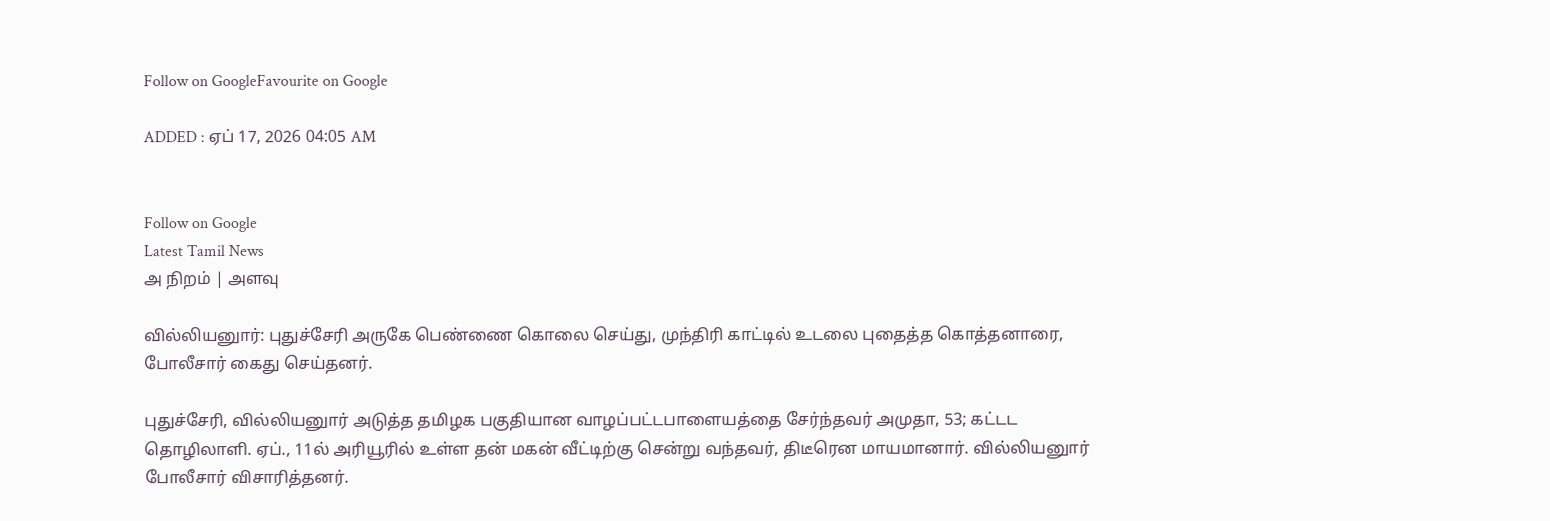Follow on GoogleFavourite on Google

ADDED : ஏப் 17, 2026 04:05 AM


Follow on Google
Latest Tamil News
அ நிறம் | அளவு

வில்லியனுார்: புதுச்சேரி அருகே பெண்ணை கொலை செய்து, முந்திரி காட்டில் உடலை புதைத்த கொத்தனாரை, போலீசார் கைது செய்தனர்.

புதுச்சேரி, வில்லியனுார் அடுத்த தமிழக பகுதியான வாழப்பட்டபாளையத்தை சேர்ந்தவர் அமுதா, 53; கட்டட தொழிலாளி. ஏப்., 11ல் அரியூரில் உள்ள தன் மகன் வீட்டிற்கு சென்று வந்தவர், திடீரென மாயமானார். வில்லியனுார் போலீசார் விசாரித்தனர்.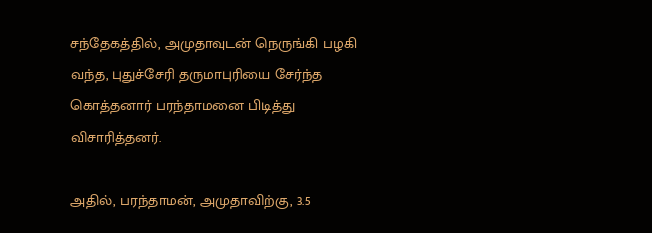சந்தேகத்தில், அமுதாவுடன் நெருங்கி பழகி வந்த, புதுச்சேரி தருமாபுரியை சேர்ந்த கொத்தனார் பரந்தாமனை பிடித்து விசாரித்தனர்.

அதில், பரந்தாமன், அமுதாவிற்கு, 3.5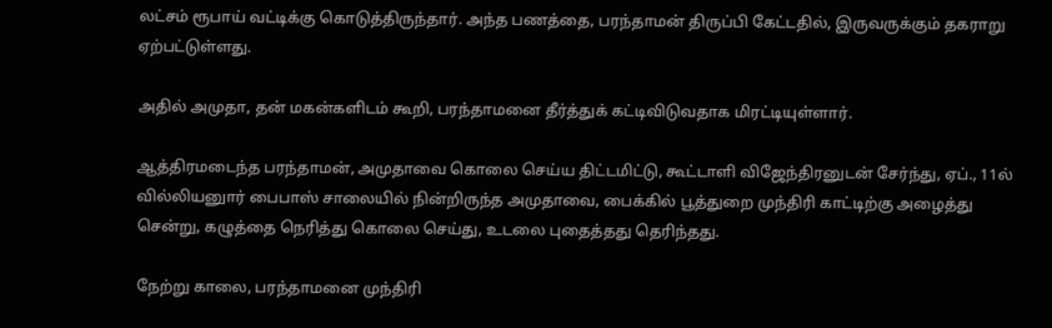லட்சம் ரூபாய் வட்டிக்கு கொடுத்திருந்தார். அந்த பணத்தை, பரந்தாமன் திருப்பி கேட்டதில், இருவருக்கும் தகராறு ஏற்பட்டுள்ளது.

அதில் அமுதா, தன் மகன்களிடம் கூறி, பரந்தாமனை தீர்த்துக் கட்டிவிடுவதாக மிரட்டியுள்ளார்.

ஆத்திரமடைந்த பரந்தாமன், அமுதாவை கொலை செய்ய திட்டமிட்டு, கூட்டாளி விஜேந்திரனுடன் சேர்ந்து, ஏப்., 11ல் வில்லியனுார் பைபாஸ் சாலையில் நின்றிருந்த அமுதாவை, பைக்கில் பூத்துறை முந்திரி காட்டிற்கு அழைத்து சென்று, கழுத்தை நெரித்து கொலை செய்து, உடலை புதைத்தது தெரிந்தது.

நேற்று காலை, பரந்தாமனை முந்திரி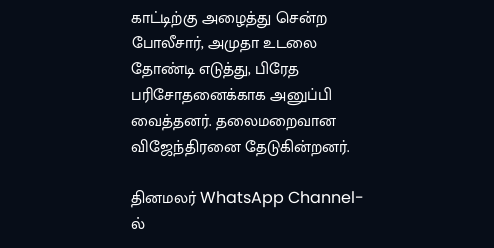காட்டிற்கு அழைத்து சென்ற போலீசார், அமுதா உடலை தோண்டி எடுத்து, பிரேத பரிசோதனைக்காக அனுப்பி வைத்தனர். தலைமறைவான விஜேந்திரனை தேடுகின்றனர்.

தினமலர் WhatsApp Channel-ல்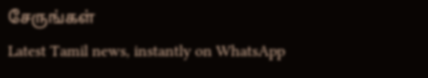சேருங்கள்
Latest Tamil news, instantly on WhatsApp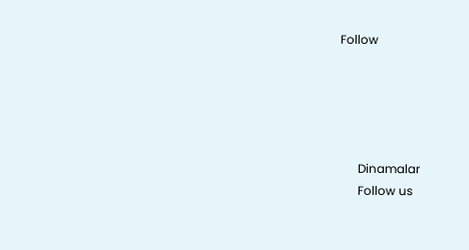Follow





      Dinamalar
      Follow us